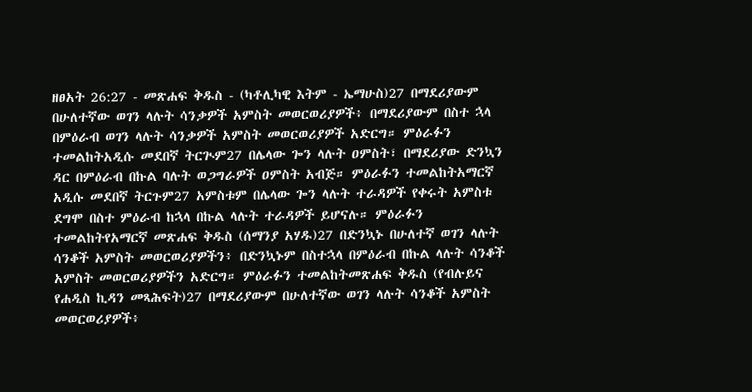ዘፀአት 26:27 - መጽሐፍ ቅዱስ - (ካቶሊካዊ እትም - ኤማሁስ)27 በማደሪያውም በሁለተኛው ወገን ላሉት ሳንቃዎች አምስት መወርወሪያዎች፥ በማደሪያውም በስተ ኋላ በምዕራብ ወገን ላሉት ሳንቃዎች አምስት መወርወሪያዎች አድርግ። ምዕራፉን ተመልከትአዲሱ መደበኛ ትርጒም27 በሌላው ጐን ላሉት ዐምስት፣ በማደሪያው ድንኳን ዳር በምዕራብ በኩል ባሉት ወጋግራዎች ዐምስት አብጅ። ምዕራፉን ተመልከትአማርኛ አዲሱ መደበኛ ትርጉም27 አምስቱም በሌላው ጐን ላሉት ተራዳዎች የቀሩት አምስቱ ደግሞ በስተ ምዕራብ ከኋላ በኩል ላሉት ተራዳዎች ይሆናሉ። ምዕራፉን ተመልከትየአማርኛ መጽሐፍ ቅዱስ (ሰማንያ አሃዱ)27 በድንኳኑ በሁለተኛ ወገን ላሉት ሳንቆች አምስት መወርወሪያዎችን፥ በድንኳኑም በስተኋላ በምዕራብ በኩል ላሉት ሳንቆች አምስት መወርወሪያዎችን አድርግ። ምዕራፉን ተመልከትመጽሐፍ ቅዱስ (የብሉይና የሐዲስ ኪዳን መጻሕፍት)27 በማደሪያውም በሁለተኛው ወገን ላሉት ሳንቆች አምስት መወርወሪያዎች፥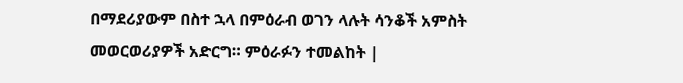በማደሪያውም በስተ ኋላ በምዕራብ ወገን ላሉት ሳንቆች አምስት መወርወሪያዎች አድርግ። ምዕራፉን ተመልከት |